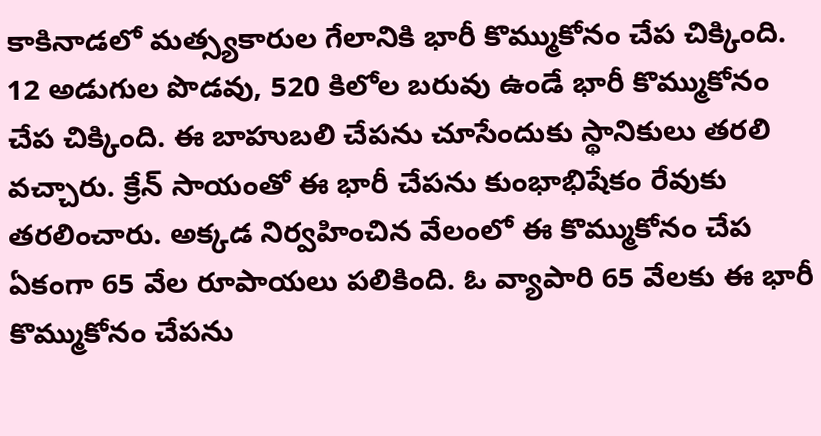కాకినాడలో మత్స్యకారుల గేలానికి భారీ కొమ్ముకోనం చేప చిక్కింది. 12 అడుగుల పొడవు, 520 కిలోల బరువు ఉండే భారీ కొమ్ముకోనం చేప చిక్కింది. ఈ బాహుబలి చేపను చూసేందుకు స్థానికులు తరలి వచ్చారు. క్రేన్ సాయంతో ఈ భారీ చేపను కుంభాభిషేకం రేవుకు తరలించారు. అక్కడ నిర్వహించిన వేలంలో ఈ కొమ్ముకోనం చేప ఏకంగా 65 వేల రూపాయలు పలికింది. ఓ వ్యాపారి 65 వేలకు ఈ భారీ కొమ్ముకోనం చేపను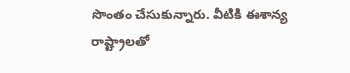సొంతం చేసుకున్నారు. వీటికి ఈశాన్య రాష్ట్రాలతో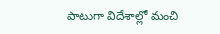పాటుగా విదేశాల్లో మంచి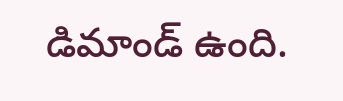డిమాండ్ ఉంది.